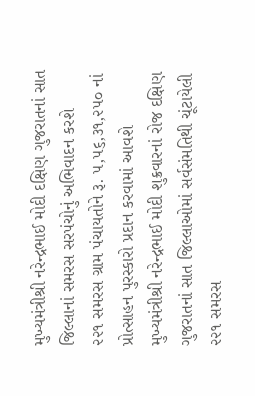મુખ્યમંત્રીશ્રી નરેન્દ્રભાઈ મોદી દક્ષિણ ગુજરાતનાં સાત જિલ્લાનાં સમરસ સરપંચોનું અભિવાદન કરશે
૨૨૧ સમરસ ગ્રામ પંચાયતોને રૂ. ૫,૫૬,૩૧,૨૫૦ નાં પ્રોત્સાહન પુરસ્કારો પ્રદાન કરવામાં આવશે
મુખ્યમંત્રીશ્રી નરેન્દ્રભાઈ મોદી શુક્રવારનાં રોજ દક્ષિણ ગુજરાતનાં સાત જિલ્લાઓમાં સર્વસંમતિથી ચૂંટાયેલી ૨૨૧ સમરસ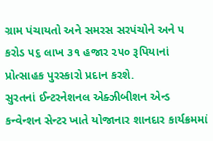ગ્રામ પંચાયતો અને સમરસ સરપંચોને અને ૫ કરોડ ૫૬ લાખ ૩૧ હજાર ૨૫૦ રૂપિયાનાં પ્રોત્સાહક પુરસ્કારો પ્રદાન કરશે.
સુરતનાં ઈન્ટરનેશનલ એક્ઝીબીશન એન્ડ કન્વેન્શન સેન્ટર ખાતે યોજાનાર શાનદાર કાર્યક્રમમાં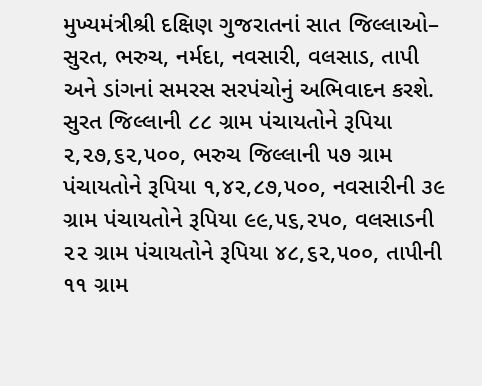મુખ્યમંત્રીશ્રી દક્ષિણ ગુજરાતનાં સાત જિલ્લાઓ– સુરત, ભરુચ, નર્મદા, નવસારી, વલસાડ, તાપી અને ડાંગનાં સમરસ સરપંચોનું અભિવાદન કરશે.
સુરત જિલ્લાની ૮૮ ગ્રામ પંચાયતોને રૂપિયા ૨,૨૭,૬૨,૫૦૦, ભરુચ જિલ્લાની ૫૭ ગ્રામ પંચાયતોને રૂપિયા ૧,૪૨,૮૭,૫૦૦, નવસારીની ૩૯ ગ્રામ પંચાયતોને રૂપિયા ૯૯,૫૬,૨૫૦, વલસાડની ૨૨ ગ્રામ પંચાયતોને રૂપિયા ૪૮,૬૨,૫૦૦, તાપીની ૧૧ ગ્રામ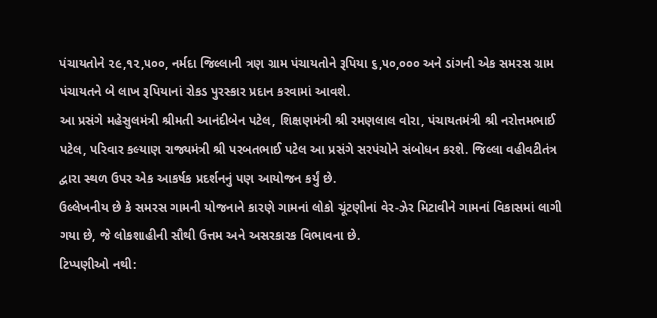પંચાયતોને ૨૯,૧૨,૫૦૦, નર્મદા જિલ્લાની ત્રણ ગ્રામ પંચાયતોને રૂપિયા ૬,૫૦,૦૦૦ અને ડાંગની એક સમરસ ગ્રામ પંચાયતને બે લાખ રૂપિયાનાં રોકડ પુરસ્કાર પ્રદાન કરવામાં આવશે.
આ પ્રસંગે મહેસુલમંત્રી શ્રીમતી આનંદીબેન પટેલ, શિક્ષણમંત્રી શ્રી રમણલાલ વોરા, પંચાયતમંત્રી શ્રી નરોત્તમભાઈ પટેલ, પરિવાર કલ્યાણ રાજ્યમંત્રી શ્રી પરબતભાઈ પટેલ આ પ્રસંગે સરપંચોને સંબોધન કરશે. જિલ્લા વહીવટીતંત્ર દ્વારા સ્થળ ઉપર એક આકર્ષક પ્રદર્શનનું પણ આયોજન કર્યું છે.
ઉલ્લેખનીય છે કે સમરસ ગામની યોજનાને કારણે ગામનાં લોકો ચૂંટણીનાં વેર-ઝેર મિટાવીને ગામનાં વિકાસમાં લાગી ગયા છે, જે લોકશાહીની સૌથી ઉત્તમ અને અસરકારક વિભાવના છે.
ટિપ્પણીઓ નથી: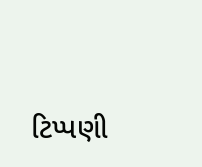ટિપ્પણી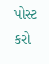પોસ્ટ કરો